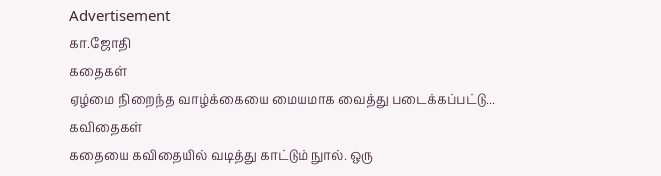Advertisement
கா.ஜோதி
கதைகள்
ஏழ்மை நிறைந்த வாழ்க்கையை மையமாக வைத்து படைக்கப்பட்டு...
கவிதைகள்
கதையை கவிதையில் வடித்து காட்டும் நுால். ஒரு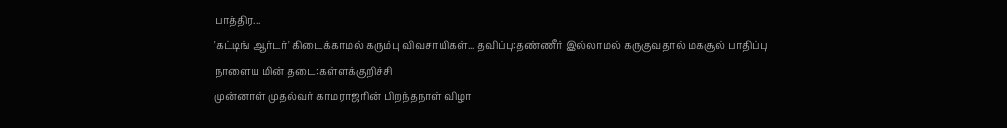பாத்திர...
'கட்டிங் ஆர்டர்' கிடைக்காமல் கரும்பு விவசாயிகள்... தவிப்பு:தண்ணீர் இல்லாமல் கருகுவதால் மகசூல் பாதிப்பு
நாளைய மின் தடை:கள்ளக்குறிச்சி
முன்னாள் முதல்வர் காமராஜரின் பிறந்தநாள் விழா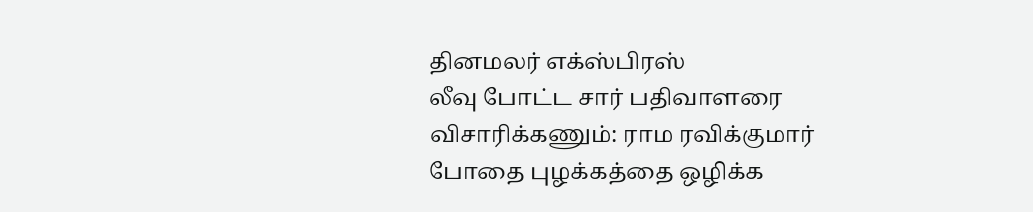தினமலர் எக்ஸ்பிரஸ்
லீவு போட்ட சார் பதிவாளரை விசாரிக்கணும்: ராம ரவிக்குமார்
போதை புழக்கத்தை ஒழிக்க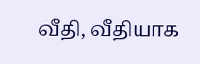வீதி, வீதியாக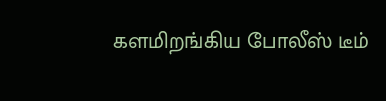களமிறங்கிய போலீஸ் டீம்